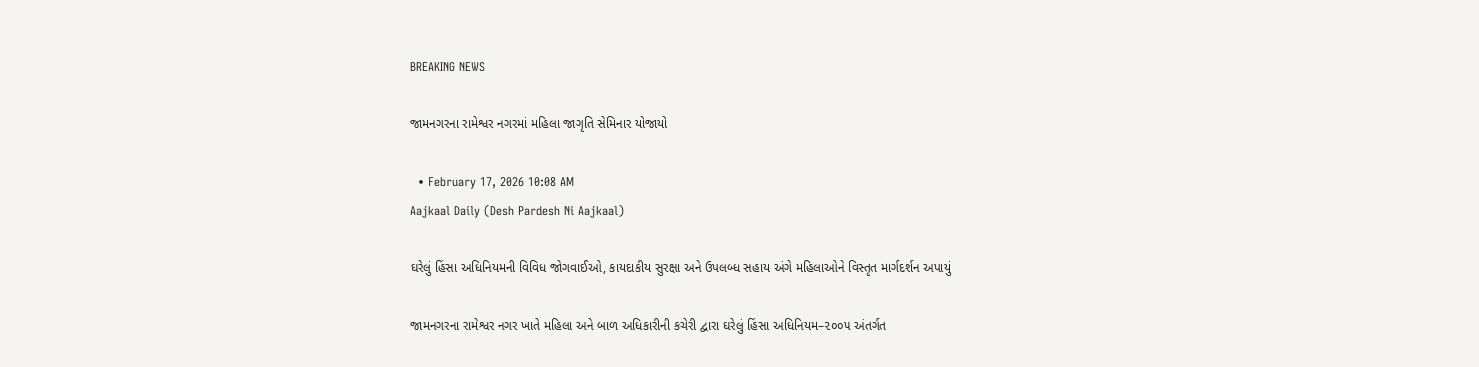BREAKING NEWS

જામનગરના રામેશ્વર નગરમાં મહિલા જાગૃતિ સેમિનાર યોજાયો

  • February 17, 2026 10:08 AM
Aajkaal Daily (Desh Pardesh Ni Aajkaal)

ઘરેલું હિંસા અધિનિયમની વિવિધ જોગવાઈઓ, કાયદાકીય સુરક્ષા અને ઉપલબ્ધ સહાય અંગે મહિલાઓને વિસ્તૃત માર્ગદર્શન અપાયું

જામનગરના રામેશ્વર નગર ખાતે મહિલા અને બાળ અધિકારીની કચેરી દ્વારા ઘરેલું હિંસા અધિનિયમ–૨૦૦૫ અંતર્ગત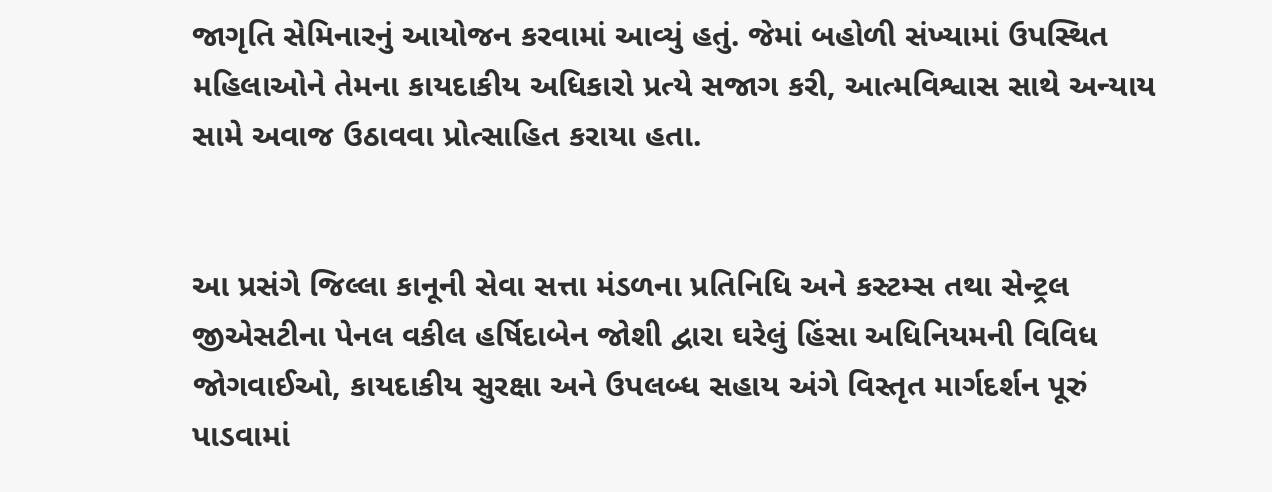જાગૃતિ સેમિનારનું આયોજન કરવામાં આવ્યું હતું. જેમાં બહોળી સંખ્યામાં ઉપસ્થિત મહિલાઓને તેમના કાયદાકીય અધિકારો પ્રત્યે સજાગ કરી, આત્મવિશ્વાસ સાથે અન્યાય સામે અવાજ ઉઠાવવા પ્રોત્સાહિત કરાયા હતા.


આ પ્રસંગે જિલ્લા કાનૂની સેવા સત્તા મંડળના પ્રતિનિધિ અને કસ્ટમ્સ તથા સેન્ટ્રલ જીએસટીના પેનલ વકીલ હર્ષિદાબેન જોશી દ્વારા ઘરેલું હિંસા અધિનિયમની વિવિધ જોગવાઈઓ, કાયદાકીય સુરક્ષા અને ઉપલબ્ધ સહાય અંગે વિસ્તૃત માર્ગદર્શન પૂરું પાડવામાં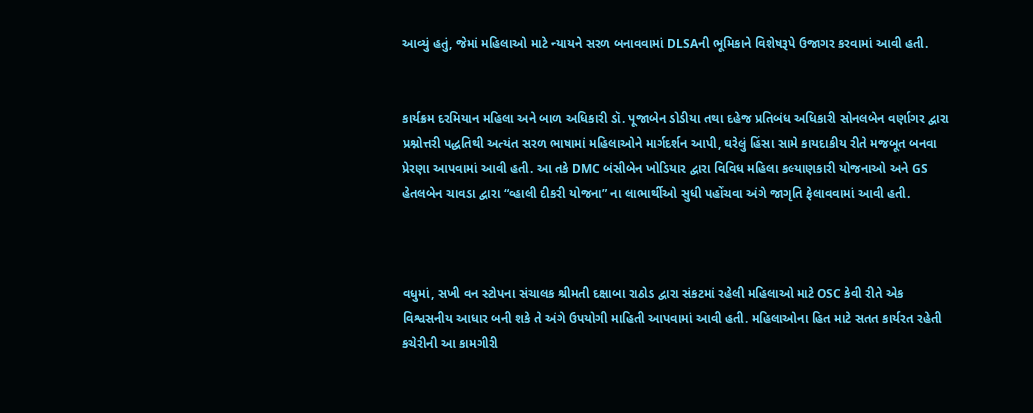આવ્યું હતું, જેમાં મહિલાઓ માટે ન્યાયને સરળ બનાવવામાં DLSAની ભૂમિકાને વિશેષરૂપે ઉજાગર કરવામાં આવી હતી.


કાર્યક્રમ દરમિયાન મહિલા અને બાળ અધિકારી ડૉ. પૂજાબેન ડોડીયા તથા દહેજ પ્રતિબંધ અધિકારી સોનલબેન વર્ણાગર દ્વારા પ્રશ્નોત્તરી પદ્ધતિથી અત્યંત સરળ ભાષામાં મહિલાઓને માર્ગદર્શન આપી, ઘરેલું હિંસા સામે કાયદાકીય રીતે મજબૂત બનવા પ્રેરણા આપવામાં આવી હતી. આ તકે DMC બંસીબેન ખોડિયાર દ્વારા વિવિધ મહિલા કલ્યાણકારી યોજનાઓ અને GS હેતલબેન ચાવડા દ્વારા “વ્હાલી દીકરી યોજના” ના લાભાર્થીઓ સુધી પહોંચવા અંગે જાગૃતિ ફેલાવવામાં આવી હતી.



વધુમાં, સખી વન સ્ટોપના સંચાલક શ્રીમતી દક્ષાબા રાઠોડ દ્વારા સંકટમાં રહેલી મહિલાઓ માટે OSC કેવી રીતે એક વિશ્વસનીય આધાર બની શકે તે અંગે ઉપયોગી માહિતી આપવામાં આવી હતી. મહિલાઓના હિત માટે સતત કાર્યરત રહેતી કચેરીની આ કામગીરી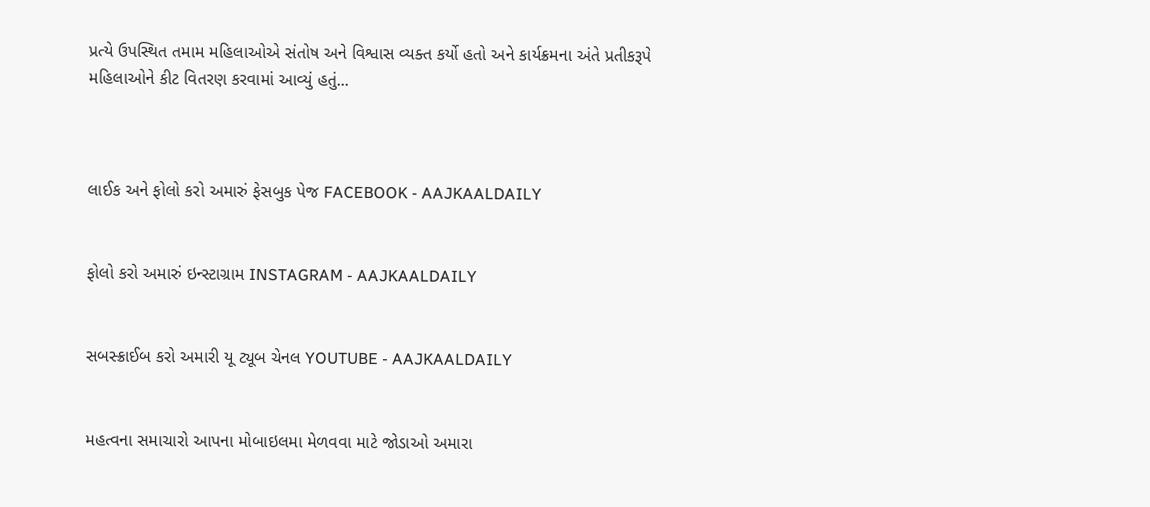પ્રત્યે ઉપસ્થિત તમામ મહિલાઓએ સંતોષ અને વિશ્વાસ વ્યક્ત કર્યો હતો અને કાર્યક્રમના અંતે પ્રતીકરૂપે મહિલાઓને કીટ વિતરણ કરવામાં આવ્યું હતું...



લાઈક અને ફોલો કરો અમારું ફેસબુક પેજ FACEBOOK - AAJKAALDAILY


ફોલો કરો અમારું ઇન્સ્ટાગ્રામ INSTAGRAM - AAJKAALDAILY


સબસ્ક્રાઈબ કરો અમારી યૂ ટ્યૂબ ચેનલ YOUTUBE - AAJKAALDAILY


મહત્વના સમાચારો આપના મોબાઇલમા મેળવવા માટે જોડાઓ અમારા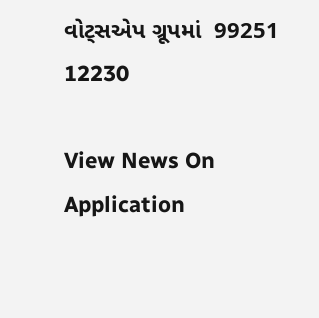વોટ્સએપ ગ્રૂપમાં  99251 12230

View News On Application